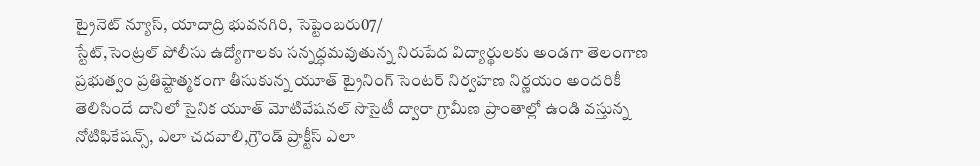ట్రైనెట్ న్యూస్, యాదాద్రి భువనగిరి, సెప్టెంబరు07/
స్టేట్,సెంట్రల్ పోలీసు ఉద్యోగాలకు సన్నద్ధమవుతున్న నిరుపేద విద్యార్థులకు అండగా తెలంగాణ ప్రభుత్వం ప్రతిష్టాత్మకంగా తీసుకున్న యూత్ ట్రైనింగ్ సెంటర్ నిర్వహణ నిర్ణయం అందరికీ తెలిసిందే దానిలో సైనిక యూత్ మోటివేషనల్ సొసైటీ ద్వారా గ్రామీణ ప్రాంతాల్లో ఉండి వస్తున్న నోటిఫికేషన్స్, ఎలా చదవాలి,గ్రౌండ్ ప్రాక్టీస్ ఎలా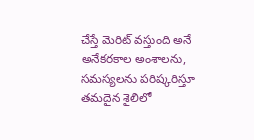చేస్తే మెరిట్ వస్తుంది అనే అనేకరకాల అంశాలను, సమస్యలను పరిష్కరిస్తూ తమదైన శైలిలో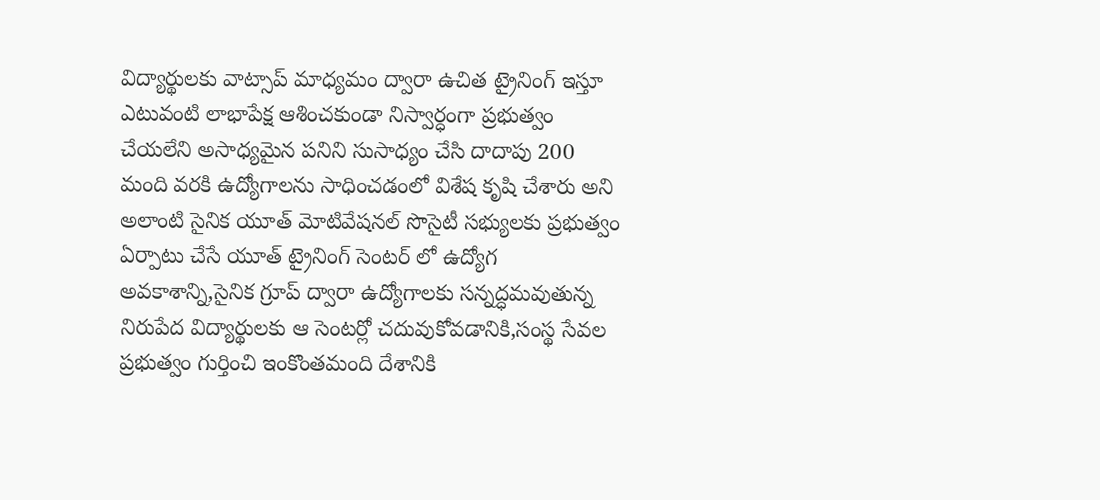విద్యార్థులకు వాట్సాప్ మాధ్యమం ద్వారా ఉచిత ట్రైనింగ్ ఇస్తూ ఎటువంటి లాభాపేక్ష ఆశించకుండా నిస్వార్ధంగా ప్రభుత్వం చేయలేని అసాధ్యమైన పనిని సుసాధ్యం చేసి దాదాపు 200 మంది వరకి ఉద్యోగాలను సాధించడంలో విశేష కృషి చేశారు అని అలాంటి సైనిక యూత్ మోటివేషనల్ సొసైటీ సభ్యులకు ప్రభుత్వం ఏర్పాటు చేసే యూత్ ట్రైనింగ్ సెంటర్ లో ఉద్యోగ అవకాశాన్ని,సైనిక గ్రూప్ ద్వారా ఉద్యోగాలకు సన్నద్ధమవుతున్న నిరుపేద విద్యార్థులకు ఆ సెంటర్లో చదువుకోవడానికి,సంస్థ సేవల ప్రభుత్వం గుర్తించి ఇంకొంతమంది దేశానికి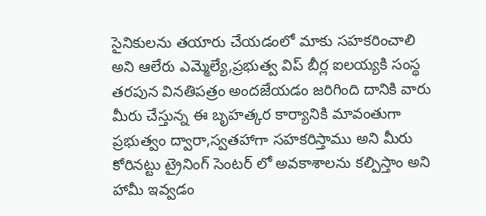సైనికులను తయారు చేయడంలో మాకు సహకరించాలి అని ఆలేరు ఎమ్మెల్యే,ప్రభుత్వ విప్ బీర్ల ఐలయ్యకి సంస్థ తరపున వినతిపత్రం అందజేయడం జరిగింది దానికి వారు మీరు చేస్తున్న ఈ బృహత్కర కార్యానికి మావంతుగా ప్రభుత్వం ద్వారా,స్వతహాగా సహకరిస్తాము అని మీరు కోరినట్టు ట్రైనింగ్ సెంటర్ లో అవకాశాలను కల్పిస్తాం అని హామీ ఇవ్వడం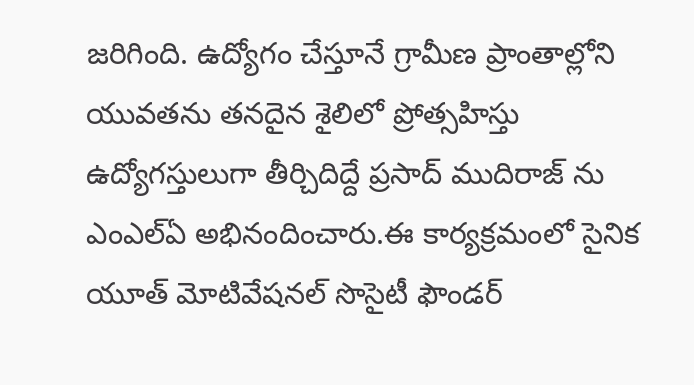జరిగింది. ఉద్యోగం చేస్తూనే గ్రామీణ ప్రాంతాల్లోని యువతను తనదైన శైలిలో ప్రోత్సహిస్తు ఉద్యోగస్తులుగా తీర్చిదిద్దే ప్రసాద్ ముదిరాజ్ ను ఎంఎల్ఏ అభినందించారు.ఈ కార్యక్రమంలో సైనిక యూత్ మోటివేషనల్ సొసైటీ ఫౌండర్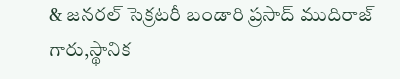& జనరల్ సెక్రటరీ బండారి ప్రసాద్ ముదిరాజ్ గారు,స్థానిక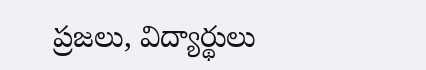ప్రజలు, విద్యార్థులు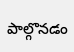పాల్గొనడం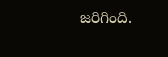జరిగింది.